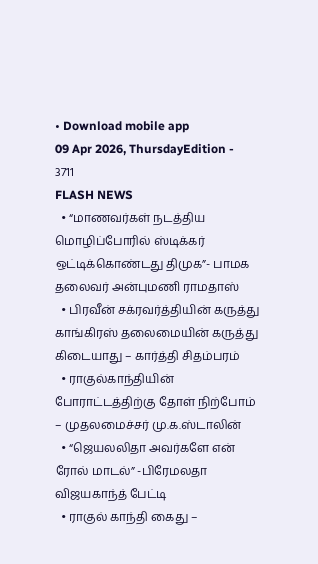• Download mobile app
09 Apr 2026, ThursdayEdition - 3711
FLASH NEWS
  • “மாணவர்கள் நடத்திய மொழிப்போரில் ஸ்டிக்கர் ஒட்டிக்கொண்டது திமுக”- பாமக தலைவர் அன்புமணி ராமதாஸ்
  • பிரவீன் சக்ரவர்த்தியின் கருத்து காங்கிரஸ் தலைமையின் கருத்து கிடையாது – கார்த்தி சிதம்பரம்
  • ராகுல்காந்தியின் போராட்டத்திற்கு தோள் நிற்போம் – முதலமைச்சர் மு.க.ஸ்டாலின்
  • “ஜெயலலிதா அவர்களே என் ரோல் மாடல்” -பிரேமலதா விஜயகாந்த் பேட்டி
  • ராகுல் காந்தி கைது –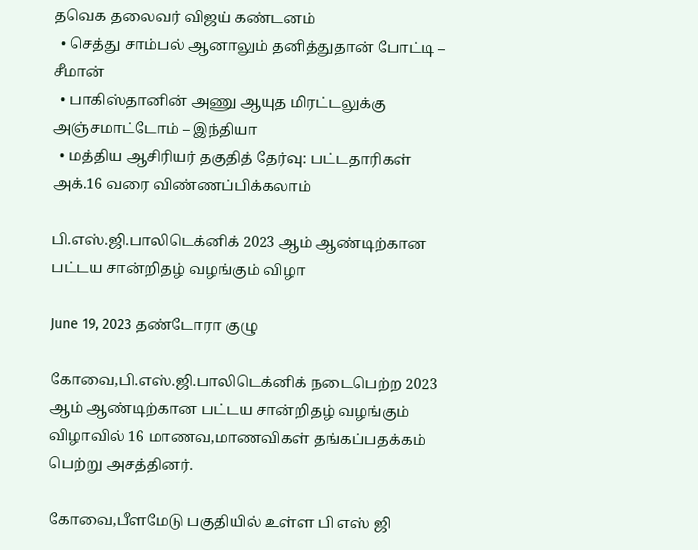தவெக தலைவர் விஜய் கண்டனம்
  • செத்து சாம்பல் ஆனாலும் தனித்துதான் போட்டி – சீமான்
  • பாகிஸ்தானின் அணு ஆயுத மிரட்டலுக்கு அஞ்சமாட்டோம் – இந்தியா
  • மத்திய ஆசிரியர் தகுதித் தேர்வு: பட்டதாரிகள் அக்.16 வரை விண்ணப்பிக்கலாம்

பி.எஸ்.ஜி.பாலிடெக்னிக் 2023 ஆம் ஆண்டிற்கான பட்டய சான்றிதழ் வழங்கும் விழா

June 19, 2023 தண்டோரா குழு

கோவை,பி.எஸ்.ஜி.பாலிடெக்னிக் நடைபெற்ற 2023 ஆம் ஆண்டிற்கான பட்டய சான்றிதழ் வழங்கும் விழாவில் 16 மாணவ,மாணவிகள் தங்கப்பதக்கம் பெற்று அசத்தினர்.

கோவை,பீளமேடு பகுதியில் உள்ள பி எஸ் ஜி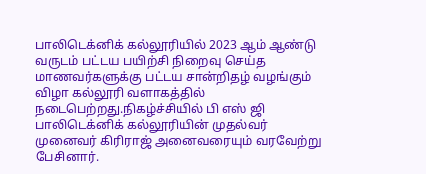பாலிடெக்னிக் கல்லூரியில் 2023 ஆம் ஆண்டு வருடம் பட்டய பயிற்சி நிறைவு செய்த மாணவர்களுக்கு பட்டய சான்றிதழ் வழங்கும் விழா கல்லூரி வளாகத்தில் நடைபெற்றது.நிகழ்ச்சியில் பி எஸ் ஜி பாலிடெக்னிக் கல்லூரியின் முதல்வர் முனைவர் கிரிராஜ் அனைவரையும் வரவேற்று பேசினார்.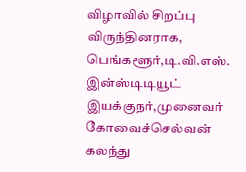விழாவில் சிறப்பு விருந்தினராக, பெங்களூர்,டி.வி.எஸ். இன்ஸ்டிடியூட் இயக்குநர்,முனைவர் கோவைச்செல்வன் கலந்து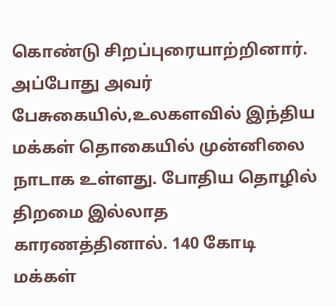கொண்டு சிறப்புரையாற்றினார். அப்போது அவர் பேசுகையில்,உலகளவில் இந்திய மக்கள் தொகையில் முன்னிலை நாடாக உள்ளது. போதிய தொழில் திறமை இல்லாத காரணத்தினால். 140 கோடி மக்கள்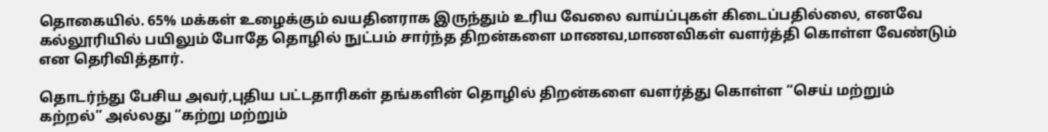தொகையில். 65% மக்கள் உழைக்கும் வயதினராக இருந்தும் உரிய வேலை வாய்ப்புகள் கிடைப்பதில்லை, எனவே கல்லூரியில் பயிலும் போதே தொழில் நுட்பம் சார்ந்த திறன்களை மாணவ,மாணவிகள் வளர்த்தி கொள்ள வேண்டும் என தெரிவித்தார்.

தொடர்ந்து பேசிய அவர்,புதிய பட்டதாரிகள் தங்களின் தொழில் திறன்களை வளர்த்து கொள்ள “செய் மற்றும் கற்றல்” அல்லது “கற்று மற்றும்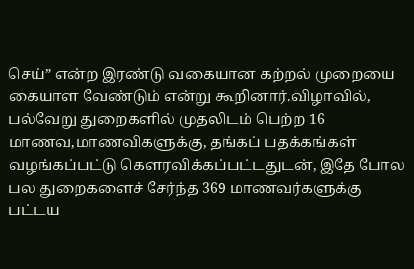செய்” என்ற இரண்டு வகையான கற்றல் முறையை கையாள வேண்டும் என்று கூறினார்.விழாவில், பல்வேறு துறைகளில் முதலிடம் பெற்ற 16 மாணவ,மாணவிகளுக்கு, தங்கப் பதக்கங்கள் வழங்கப்பட்டு கௌரவிக்கப்பட்டதுடன், இதே போல பல துறைகளைச் சேர்ந்த 369 மாணவர்களுக்கு பட்டய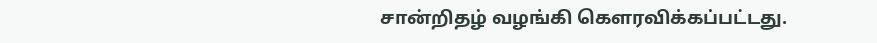சான்றிதழ் வழங்கி கௌரவிக்கப்பட்டது.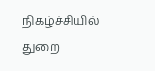நிகழ்ச்சியில் துறை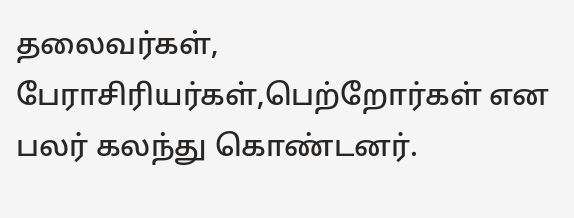தலைவர்கள், பேராசிரியர்கள்,பெற்றோர்கள் என பலர் கலந்து கொண்டனர்.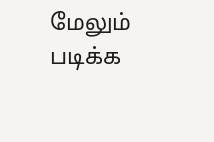மேலும் படிக்க